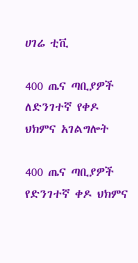ሀገሬ ቲቪ

400 ጤና ጣቢያዎች ለድንገተኛ የቀዶ ህክምና አገልግሎት

400 ጤና ጣቢያዎች የድንገተኛ ቀዶ ህክምና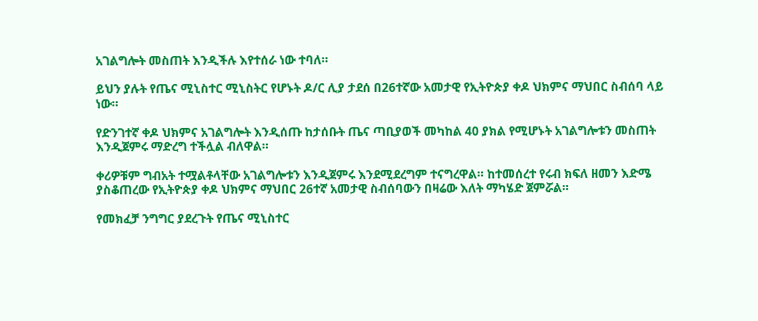አገልግሎት መስጠት እንዲችሉ እየተሰራ ነው ተባለ።

ይህን ያሉት የጤና ሚኒስተር ሚኒስትር የሆኑት ዶ/ር ሊያ ታደሰ በ26ተኛው አመታዊ የኢትዮጵያ ቀዶ ህክምና ማህበር ስብሰባ ላይ ነው።

የድንገተኛ ቀዶ ህክምና አገልግሎት እንዲሰጡ ከታሰቡት ጤና ጣቢያወች መካከል 40 ያክል የሚሆኑት አገልግሎቱን መስጠት እንዲጀምሩ ማድረግ ተችሏል ብለዋል።

ቀሪዎቹም ግብአት ተሟልቶላቸው አገልግሎቱን እንዲጀምሩ እንደሚደረግም ተናግረዋል። ከተመሰረተ የሩብ ክፍለ ዘመን እድሜ ያስቆጠረው የኢትዮጵያ ቀዶ ህክምና ማህበር 26ተኛ አመታዊ ስብሰባውን በዛሬው እለት ማካሄድ ጀምሯል።

የመክፈቻ ንግግር ያደረጉት የጤና ሚኒስተር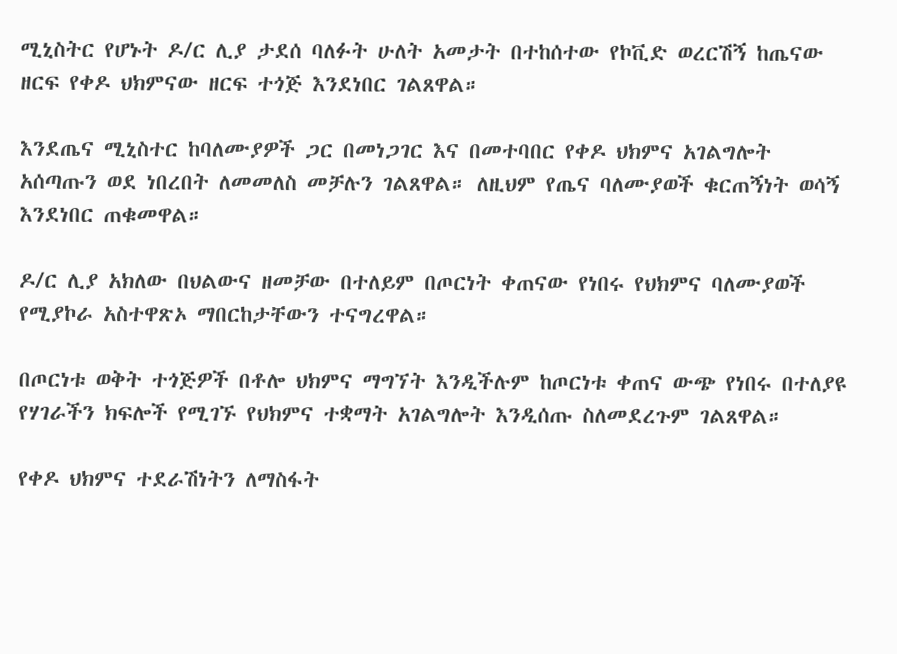ሚኒስትር የሆኑት ዶ/ር ሊያ ታደሰ ባለፉት ሁለት አመታት በተከሰተው የኮቪድ ወረርሽኝ ከጤናው ዘርፍ የቀዶ ህክምናው ዘርፍ ተጎጅ እንደነበር ገልጸዋል።

እንደጤና ሚኒስተር ከባለሙያዎች ጋር በመነጋገር እና በመተባበር የቀዶ ህክምና አገልግሎት አሰጣጡን ወደ ነበረበት ለመመለስ መቻሉን ገልጸዋል። ለዚህም የጤና ባለሙያወች ቁርጠኝነት ወሳኝ እንደነበር ጠቁመዋል።

ዶ/ር ሊያ አክለው በህልውና ዘመቻው በተለይም በጦርነት ቀጠናው የነበሩ የህክምና ባለሙያወች የሚያኮራ አስተዋጽኦ ማበርከታቸውን ተናግረዋል።

በጦርነቱ ወቅት ተጎጅዎች በቶሎ ህክምና ማግኘት እንዲችሉም ከጦርነቱ ቀጠና ውጭ የነበሩ በተለያዩ የሃገራችን ክፍሎች የሚገኙ የህክምና ተቋማት አገልግሎት እንዲሰጡ ስለመደረጉም ገልጸዋል።

የቀዶ ህክምና ተደራሽነትን ለማስፋት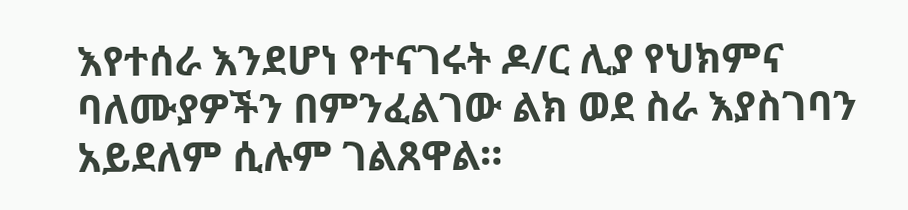እየተሰራ እንደሆነ የተናገሩት ዶ/ር ሊያ የህክምና ባለሙያዎችን በምንፈልገው ልክ ወደ ስራ እያስገባን አይደለም ሲሉም ገልጸዋል።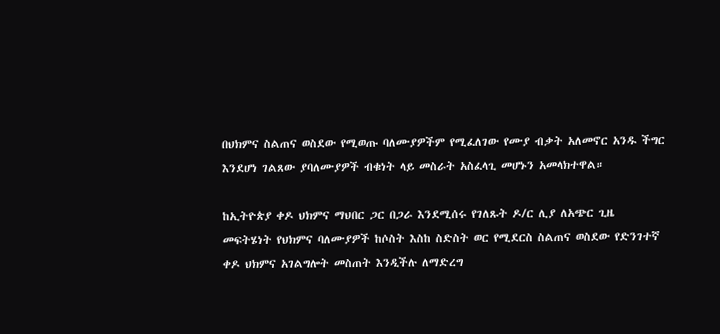በህክምና ስልጠና ወስደው የሚወጡ ባለሙያዎችም የሚፈለገው የሙያ ብቃት አለመኖር አንዱ ችግር እንደሆነ ገልጸው ያባለሙያዎች ብቁነት ላይ መስራት አስፈላጊ መሆኑን አመላክተዋል።

ከኢትዮጵያ ቀዶ ህክምና ማህበር ጋር በጋራ እንደሚሰሩ የገለጹት ዶ/ር ሊያ ለአጭር ጊዜ መፍትሄነት የህክምና ባለሙያዎች ከሶስት እስከ ስድስት ወር የሚደርስ ስልጠና ወስደው የድንገተኛ ቀዶ ህክምና አገልግሎት መስጠት እንዲችሉ ለማድረግ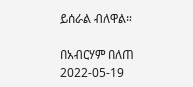ይሰራል ብለዋል።

በአብርሃም በለጠ
2022-05-19